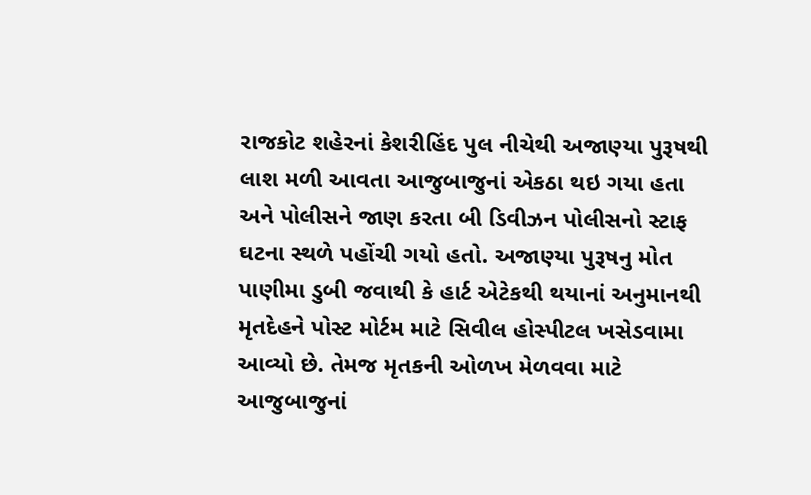રાજકોટ શહેરનાં કેશરીહિંદ પુલ નીચેથી અજાણ્યા પુરૂષથી લાશ મળી આવતા આજુબાજુનાં એકઠા થઇ ગયા હતા અને પોલીસને જાણ કરતા બી ડિવીઝન પોલીસનો સ્ટાફ ઘટના સ્થળે પહોંચી ગયો હતો. અજાણ્યા પુરૂષનુ મોત પાણીમા ડુબી જવાથી કે હાર્ટ એટેકથી થયાનાં અનુમાનથી મૃતદેહને પોસ્ટ મોર્ટમ માટે સિવીલ હોસ્પીટલ ખસેડવામા આવ્યો છે. તેમજ મૃતકની ઓળખ મેળવવા માટે આજુબાજુનાં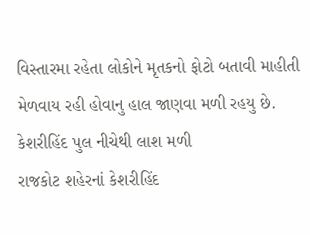વિસ્તારમા રહેતા લોકોને મૃતકનો ફોટો બતાવી માહીતી મેળવાય રહી હોવાનુ હાલ જાણવા મળી રહયુ છે.
કેશરીહિંદ પુલ નીચેથી લાશ મળી
રાજકોટ શહેરનાં કેશરીહિંદ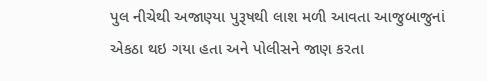પુલ નીચેથી અજાણ્યા પુરૂષથી લાશ મળી આવતા આજુબાજુનાં એકઠા થઇ ગયા હતા અને પોલીસને જાણ કરતા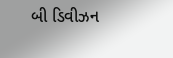બી ડિવીઝન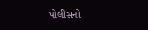પોલીસનો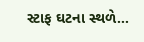સ્ટાફ ઘટના સ્થળે…